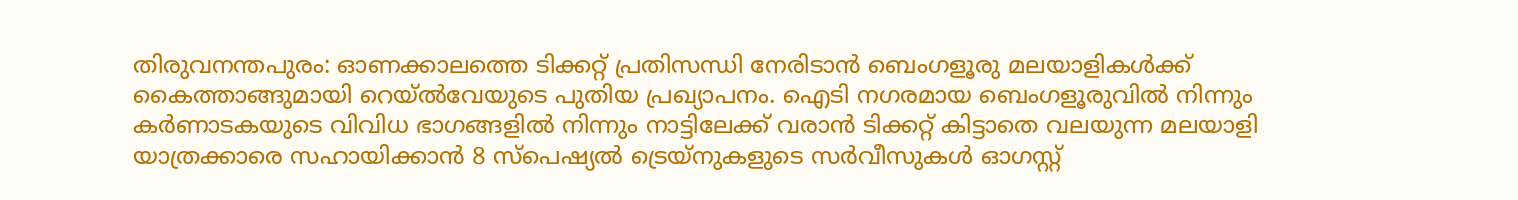തിരുവനന്തപുരം: ഓണക്കാലത്തെ ടിക്കറ്റ് പ്രതിസന്ധി നേരിടാൻ ബെംഗളൂരു മലയാളികൾക്ക് കൈത്താങ്ങുമായി റെയ്ൽവേയുടെ പുതിയ പ്രഖ്യാപനം. ഐടി നഗരമായ ബെംഗളൂരുവിൽ നിന്നും കർണാടകയുടെ വിവിധ ഭാഗങ്ങളിൽ നിന്നും നാട്ടിലേക്ക് വരാൻ ടിക്കറ്റ് കിട്ടാതെ വലയുന്ന മലയാളി യാത്രക്കാരെ സഹായിക്കാൻ 8 സ്പെഷ്യൽ ട്രെയ്നുകളുടെ സർവീസുകൾ ഓഗസ്റ്റ്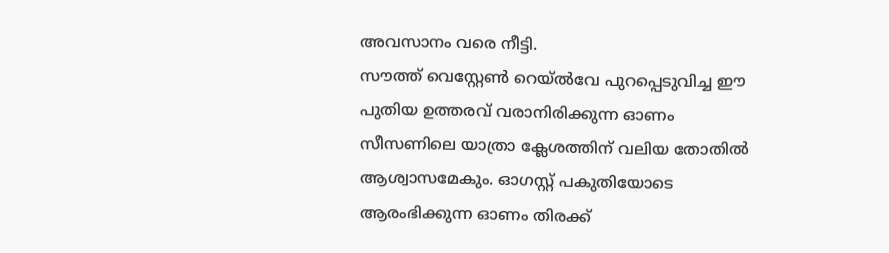അവസാനം വരെ നീട്ടി.
സൗത്ത് വെസ്റ്റേൺ റെയ്ൽവേ പുറപ്പെടുവിച്ച ഈ പുതിയ ഉത്തരവ് വരാനിരിക്കുന്ന ഓണം സീസണിലെ യാത്രാ ക്ലേശത്തിന് വലിയ തോതിൽ ആശ്വാസമേകും. ഓഗസ്റ്റ് പകുതിയോടെ ആരംഭിക്കുന്ന ഓണം തിരക്ക്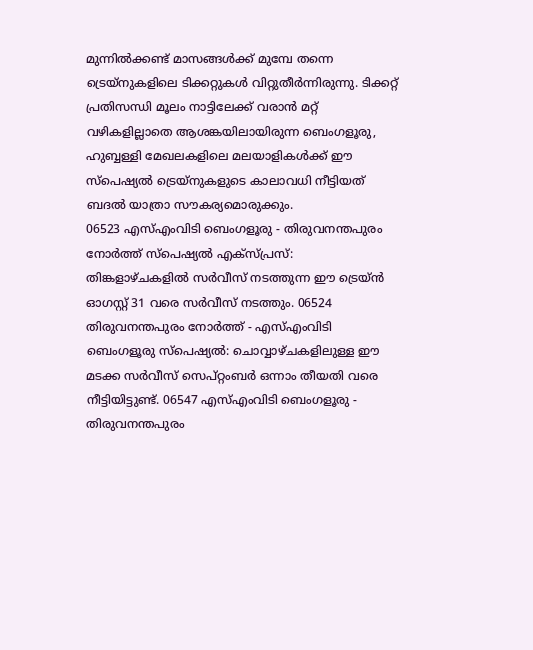മുന്നിൽക്കണ്ട് മാസങ്ങൾക്ക് മുമ്പേ തന്നെ ട്രെയ്നുകളിലെ ടിക്കറ്റുകൾ വിറ്റുതീർന്നിരുന്നു. ടിക്കറ്റ് പ്രതിസന്ധി മൂലം നാട്ടിലേക്ക് വരാൻ മറ്റ് വഴികളില്ലാതെ ആശങ്കയിലായിരുന്ന ബെംഗളൂരു, ഹുബ്ബള്ളി മേഖലകളിലെ മലയാളികൾക്ക് ഈ സ്പെഷ്യൽ ട്രെയ്നുകളുടെ കാലാവധി നീട്ടിയത് ബദൽ യാത്രാ സൗകര്യമൊരുക്കും.
06523 എസ്എംവിടി ബെംഗളൂരു - തിരുവനന്തപുരം നോർത്ത് സ്പെഷ്യൽ എക്സ്പ്രസ്: തിങ്കളാഴ്ചകളിൽ സർവീസ് നടത്തുന്ന ഈ ട്രെയ്ൻ ഓഗസ്റ്റ് 31 വരെ സർവീസ് നടത്തും. 06524 തിരുവനന്തപുരം നോർത്ത് - എസ്എംവിടി ബെംഗളൂരു സ്പെഷ്യൽ: ചൊവ്വാഴ്ചകളിലുള്ള ഈ മടക്ക സർവീസ് സെപ്റ്റംബർ ഒന്നാം തീയതി വരെ നീട്ടിയിട്ടുണ്ട്. 06547 എസ്എംവിടി ബെംഗളൂരു - തിരുവനന്തപുരം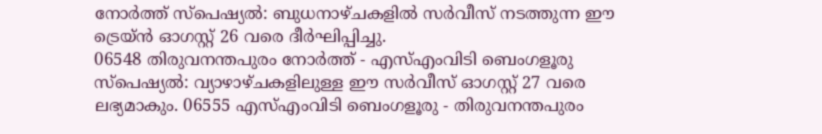നോർത്ത് സ്പെഷ്യൽ: ബുധനാഴ്ചകളിൽ സർവീസ് നടത്തുന്ന ഈ ട്രെയ്ൻ ഓഗസ്റ്റ് 26 വരെ ദീർഘിപ്പിച്ചു.
06548 തിരുവനന്തപുരം നോർത്ത് - എസ്എംവിടി ബെംഗളൂരു സ്പെഷ്യൽ: വ്യാഴാഴ്ചകളിലുള്ള ഈ സർവീസ് ഓഗസ്റ്റ് 27 വരെ ലഭ്യമാകും. 06555 എസ്എംവിടി ബെംഗളൂരു - തിരുവനന്തപുരം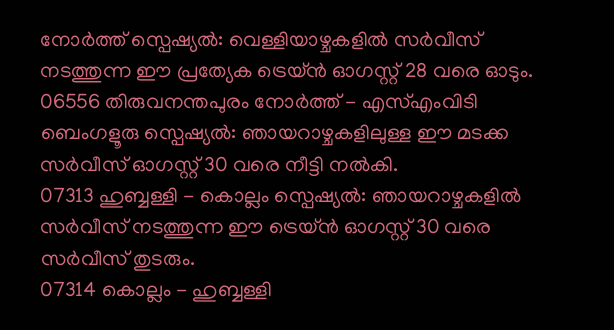നോർത്ത് സ്പെഷ്യൽ: വെള്ളിയാഴ്ചകളിൽ സർവീസ് നടത്തുന്ന ഈ പ്രത്യേക ട്രെയ്ൻ ഓഗസ്റ്റ് 28 വരെ ഓടും.
06556 തിരുവനന്തപുരം നോർത്ത് - എസ്എംവിടി ബെംഗളൂരു സ്പെഷ്യൽ: ഞായറാഴ്ചകളിലുള്ള ഈ മടക്ക സർവീസ് ഓഗസ്റ്റ് 30 വരെ നീട്ടി നൽകി.
07313 ഹുബ്ബള്ളി - കൊല്ലം സ്പെഷ്യൽ: ഞായറാഴ്ചകളിൽ സർവീസ് നടത്തുന്ന ഈ ട്രെയ്ൻ ഓഗസ്റ്റ് 30 വരെ സർവീസ് തുടരും.
07314 കൊല്ലം - ഹുബ്ബള്ളി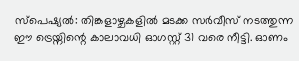സ്പെഷ്യൽ: തിങ്കളാഴ്ചകളിൽ മടക്ക സർവീസ് നടത്തുന്ന ഈ ട്രെയ്നിന്റെ കാലാവധി ഓഗസ്റ്റ് 31 വരെ നീട്ടി. ഓണം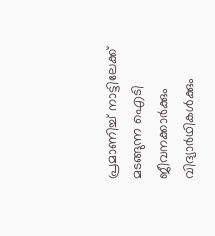പ്രമാണിച്ച് നാട്ടിലേക്ക് മടങ്ങുന്ന ഐടി ജീവനക്കാർക്കും വിദ്യാർഥികൾക്കും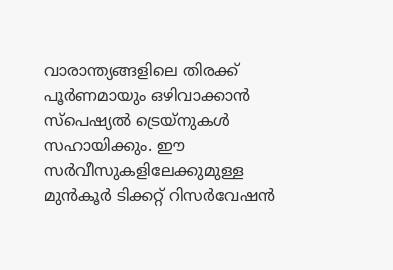വാരാന്ത്യങ്ങളിലെ തിരക്ക് പൂർണമായും ഒഴിവാക്കാൻ സ്പെഷ്യൽ ട്രെയ്നുകൾ സഹായിക്കും. ഈ സർവീസുകളിലേക്കുമുള്ള മുൻകൂർ ടിക്കറ്റ് റിസർവേഷൻ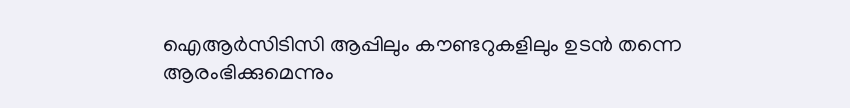ഐആർസിടിസി ആപ്പിലും കൗണ്ടറുകളിലും ഉടൻ തന്നെ ആരംഭിക്കുമെന്നും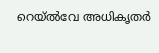റെയ്ൽവേ അധികൃതർ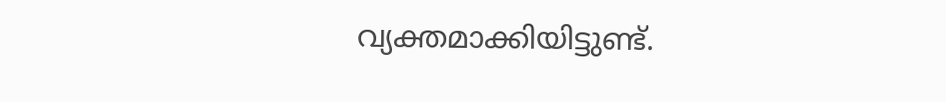വ്യക്തമാക്കിയിട്ടുണ്ട്.